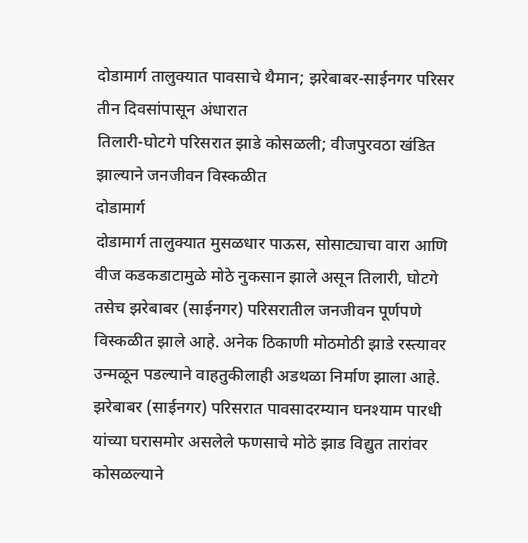दोडामार्ग तालुक्यात पावसाचे थैमान; झरेबाबर-साईनगर परिसर तीन दिवसांपासून अंधारात
तिलारी-घोटगे परिसरात झाडे कोसळली; वीजपुरवठा खंडित झाल्याने जनजीवन विस्कळीत
दोडामार्ग
दोडामार्ग तालुक्यात मुसळधार पाऊस, सोसाट्याचा वारा आणि वीज कडकडाटामुळे मोठे नुकसान झाले असून तिलारी, घोटगे तसेच झरेबाबर (साईनगर) परिसरातील जनजीवन पूर्णपणे विस्कळीत झाले आहे. अनेक ठिकाणी मोठमोठी झाडे रस्त्यावर उन्मळून पडल्याने वाहतुकीलाही अडथळा निर्माण झाला आहे.
झरेबाबर (साईनगर) परिसरात पावसादरम्यान घनश्याम पारधी यांच्या घरासमोर असलेले फणसाचे मोठे झाड विद्युत तारांवर कोसळल्याने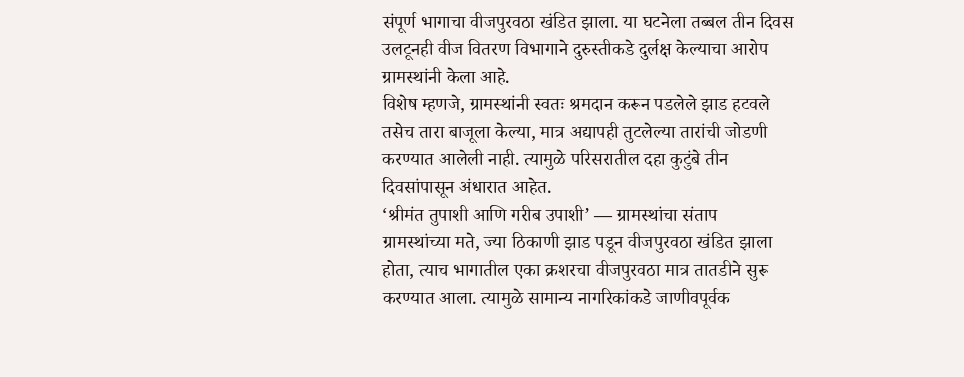संपूर्ण भागाचा वीजपुरवठा खंडित झाला. या घटनेला तब्बल तीन दिवस उलटूनही वीज वितरण विभागाने दुरुस्तीकडे दुर्लक्ष केल्याचा आरोप ग्रामस्थांनी केला आहे.
विशेष म्हणजे, ग्रामस्थांनी स्वतः श्रमदान करून पडलेले झाड हटवले तसेच तारा बाजूला केल्या, मात्र अद्यापही तुटलेल्या तारांची जोडणी करण्यात आलेली नाही. त्यामुळे परिसरातील दहा कुटुंबे तीन दिवसांपासून अंधारात आहेत.
‘श्रीमंत तुपाशी आणि गरीब उपाशी’ — ग्रामस्थांचा संताप
ग्रामस्थांच्या मते, ज्या ठिकाणी झाड पडून वीजपुरवठा खंडित झाला होता, त्याच भागातील एका क्रशरचा वीजपुरवठा मात्र तातडीने सुरू करण्यात आला. त्यामुळे सामान्य नागरिकांकडे जाणीवपूर्वक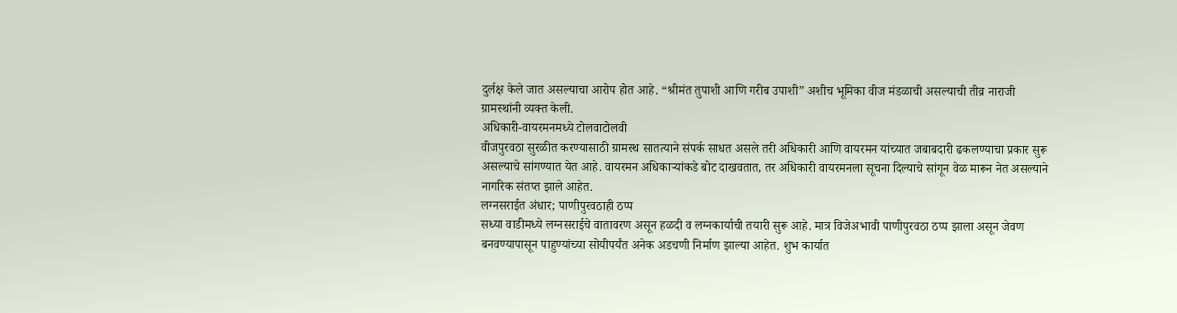दुर्लक्ष केले जात असल्याचा आरोप होत आहे. “श्रीमंत तुपाशी आणि गरीब उपाशी” अशीच भूमिका वीज मंडळाची असल्याची तीव्र नाराजी ग्रामस्थांनी व्यक्त केली.
अधिकारी-वायरमनमध्ये टोलवाटोलवी
वीजपुरवठा सुरळीत करण्यासाठी ग्रामस्थ सातत्याने संपर्क साधत असले तरी अधिकारी आणि वायरमन यांच्यात जबाबदारी ढकलण्याचा प्रकार सुरू असल्याचे सांगण्यात येत आहे. वायरमन अधिकाऱ्यांकडे बोट दाखवतात, तर अधिकारी वायरमनला सूचना दिल्याचे सांगून वेळ मारून नेत असल्याने नागरिक संतप्त झाले आहेत.
लग्नसराईत अंधार; पाणीपुरवठाही ठप्प
सध्या वाडीमध्ये लग्नसराईचे वातावरण असून हळदी व लग्नकार्याची तयारी सुरू आहे. मात्र विजेअभावी पाणीपुरवठा ठप्प झाला असून जेवण बनवण्यापासून पाहुण्यांच्या सोयीपर्यंत अनेक अडचणी निर्माण झाल्या आहेत. शुभ कार्यात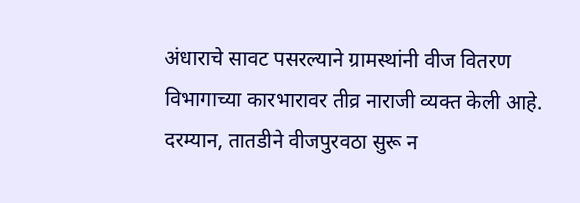अंधाराचे सावट पसरल्याने ग्रामस्थांनी वीज वितरण विभागाच्या कारभारावर तीव्र नाराजी व्यक्त केली आहे.
दरम्यान, तातडीने वीजपुरवठा सुरू न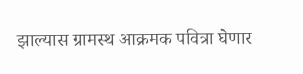झाल्यास ग्रामस्थ आक्रमक पवित्रा घेणार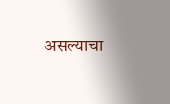असल्याचा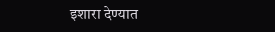इशारा देण्यात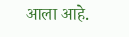आला आहे.